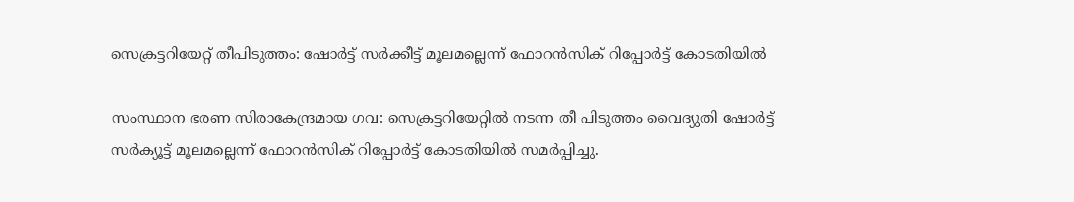സെക്രട്ടറിയേറ്റ് തീപിടുത്തം: ഷോർട്ട് സർക്കീട്ട് മൂലമല്ലെന്ന് ഫോറൻസിക് റിപ്പോർട്ട് കോടതിയിൽ

സംസ്ഥാന ഭരണ സിരാകേന്ദ്രമായ ഗവ: സെക്രട്ടറിയേറ്റിൽ നടന്ന തീ പിടുത്തം വൈദ്യുതി ഷോർട്ട് സർക്യൂട്ട് മൂലമല്ലെന്ന് ഫോറൻസിക് റിപ്പോർട്ട് കോടതിയിൽ സമർപ്പിച്ചു.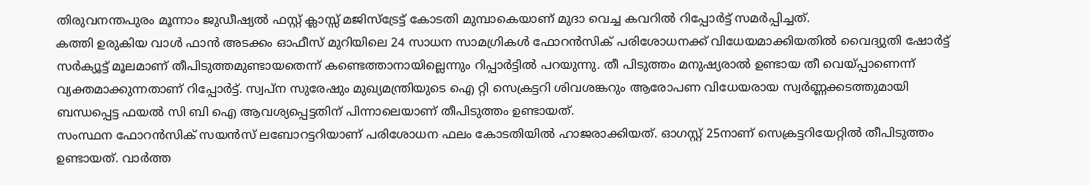തിരുവനന്തപുരം മൂന്നാം ജുഡീഷ്യൽ ഫസ്റ്റ് ക്ലാസ്സ് മജിസ്ട്രേട്ട് കോടതി മുമ്പാകെയാണ് മുദാ വെച്ച കവറിൽ റിപ്പോർട്ട് സമർപ്പിച്ചത്.
കത്തി ഉരുകിയ വാൾ ഫാൻ അടക്കം ഓഫീസ് മുറിയിലെ 24 സാധന സാമഗ്രികൾ ഫോറൻസിക് പരിശോധനക്ക് വിധേയമാക്കിയതിൽ വൈദ്യുതി ഷോർട്ട് സർക്യൂട്ട് മൂലമാണ് തീപിടുത്തമുണ്ടായതെന്ന് കണ്ടെത്താനായില്ലെന്നും റിപ്പാർട്ടിൽ പറയുന്നു. തീ പിടുത്തം മനുഷ്യരാൽ ഉണ്ടായ തീ വെയ്പ്പാണെന്ന് വ്യക്തമാക്കുന്നതാണ് റിപ്പോർട്ട്. സ്വപ്ന സുരേഷും മുഖ്യമന്ത്രിയുടെ ഐ റ്റി സെക്രട്ടറി ശിവശങ്കറും ആരോപണ വിധേയരായ സ്വർണ്ണക്കടത്തുമായി ബന്ധപ്പെട്ട ഫയൽ സി ബി ഐ ആവശ്യപ്പെട്ടതിന് പിന്നാലെയാണ് തീപിടുത്തം ഉണ്ടായത്.
സംസ്ഥന ഫോറൻസിക് സയൻസ് ലബോറട്ടറിയാണ് പരിശോധന ഫലം കോടതിയിൽ ഹാജരാക്കിയത്. ഓഗസ്റ്റ് 25നാണ് സെക്രട്ടറിയേറ്റിൽ തീപിടുത്തം ഉണ്ടായത്. വാർത്ത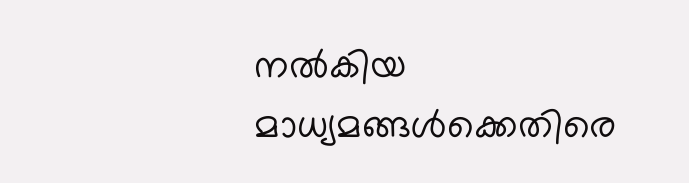നൽകിയ മാധ്യമങ്ങൾക്കെതിരെ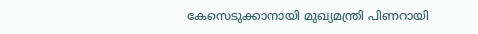കേസെടുക്കാനായി മുഖ്യമന്ത്രി പിണറായി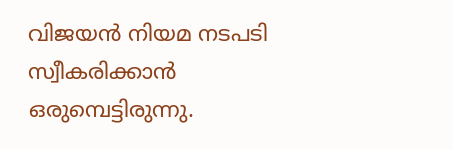വിജയൻ നിയമ നടപടി സ്വീകരിക്കാൻ ഒരുമ്പെട്ടിരുന്നു.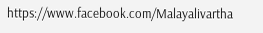https://www.facebook.com/Malayalivartha